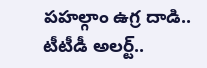పహల్గాం ఉగ్ర దాడి.. టీటీడీ అలర్ట్..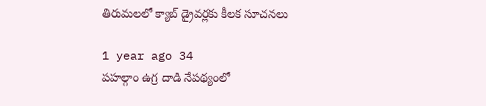తిరుమలలో క్యాబ్ డ్రైవర్లకు కీలక సూచనలు

1 year ago 34
పహల్గాం ఉగ్ర దాడి నేపథ్యంలో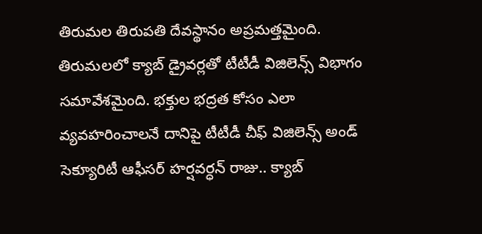తిరుమల తిరుపతి దేవస్థానం అప్రమత్తమైంది. తిరుమలలో క్యాబ్ డ్రైవర్లతో టీటీడీ విజిలెన్స్ విభాగం సమావేశమైంది. భక్తుల భద్రత కోసం ఎలా వ్యవహరించాలనే దానిపై టీటీడీ చీఫ్ విజిలెన్స్ అండ్ సెక్యూరిటీ ఆఫీసర్ హర్షవర్ధన్ రాజు.. క్యాబ్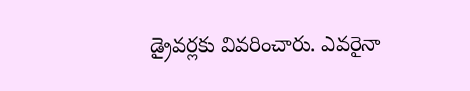డ్రైవర్లకు వివరించారు. ఎవరైనా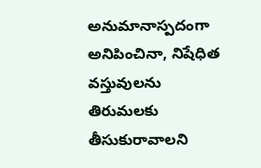అనుమానాస్పదంగా అనిపించినా, నిషేధిత వస్తువులను తిరుమలకు తీసుకురావాలని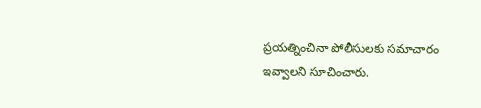ప్రయత్నించినా పోలీసులకు సమాచారం ఇవ్వాలని సూచించారు.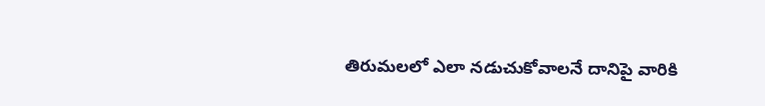తిరుమలలో ఎలా నడుచుకోవాలనే దానిపై వారికి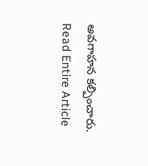అవగాహన కల్పించారు.
Read Entire Article